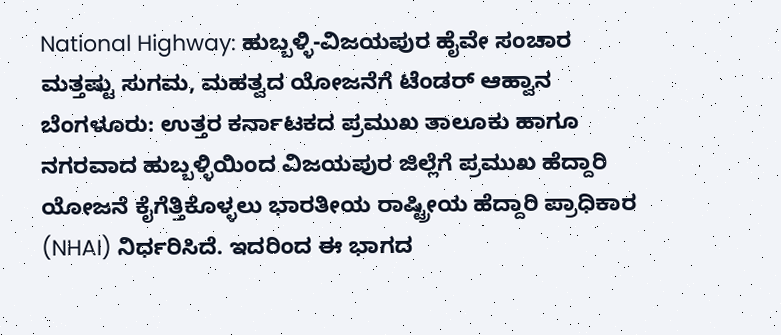National Highway: ಹುಬ್ಬಳ್ಳಿ-ವಿಜಯಪುರ ಹೈವೇ ಸಂಚಾರ ಮತ್ತಷ್ಟು ಸುಗಮ, ಮಹತ್ವದ ಯೋಜನೆಗೆ ಟೆಂಡರ್ ಆಹ್ವಾನ
ಬೆಂಗಳೂರು: ಉತ್ತರ ಕರ್ನಾಟಕದ ಪ್ರಮುಖ ತಾಲೂಕು ಹಾಗೂ ನಗರವಾದ ಹುಬ್ಬಳ್ಳಿಯಿಂದ ವಿಜಯಪುರ ಜಿಲ್ಲೆಗೆ ಪ್ರಮುಖ ಹೆದ್ದಾರಿ ಯೋಜನೆ ಕೈಗೆತ್ತಿಕೊಳ್ಳಲು ಭಾರತೀಯ ರಾಷ್ಟ್ರೀಯ ಹೆದ್ದಾರಿ ಪ್ರಾಧಿಕಾರ (NHAI) ನಿರ್ಧರಿಸಿದೆ. ಇದರಿಂದ ಈ ಭಾಗದ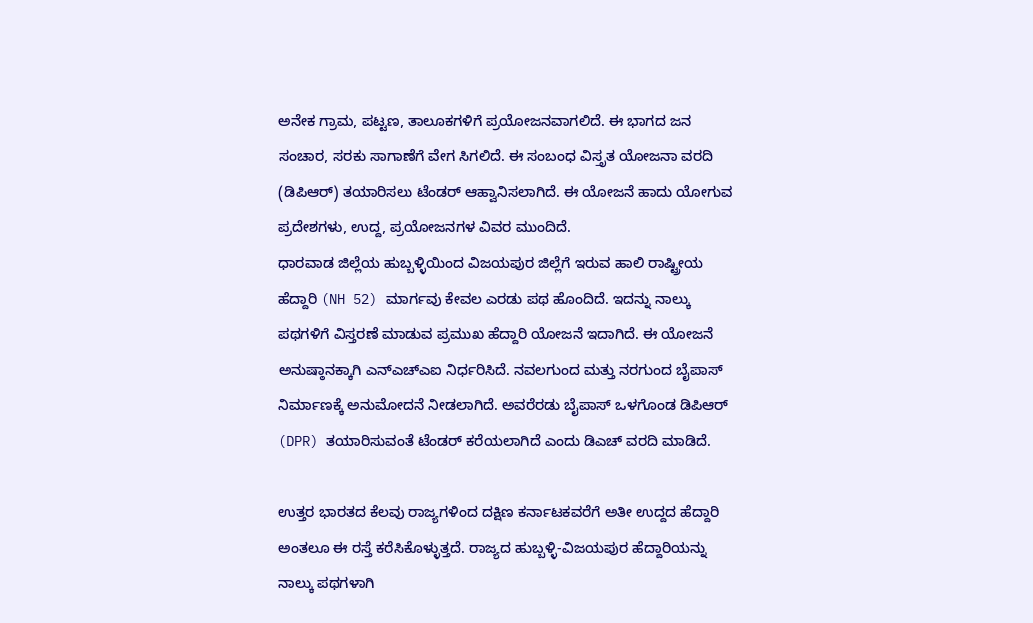ಅನೇಕ ಗ್ರಾಮ, ಪಟ್ಟಣ, ತಾಲೂಕಗಳಿಗೆ ಪ್ರಯೋಜನವಾಗಲಿದೆ. ಈ ಭಾಗದ ಜನ ಸಂಚಾರ, ಸರಕು ಸಾಗಾಣೆಗೆ ವೇಗ ಸಿಗಲಿದೆ. ಈ ಸಂಬಂಧ ವಿಸ್ತೃತ ಯೋಜನಾ ವರದಿ (ಡಿಪಿಆರ್) ತಯಾರಿಸಲು ಟೆಂಡರ್ ಆಹ್ವಾನಿಸಲಾಗಿದೆ. ಈ ಯೋಜನೆ ಹಾದು ಯೋಗುವ ಪ್ರದೇಶಗಳು, ಉದ್ದ, ಪ್ರಯೋಜನಗಳ ವಿವರ ಮುಂದಿದೆ.
ಧಾರವಾಡ ಜಿಲ್ಲೆಯ ಹುಬ್ಬಳ್ಳಿಯಿಂದ ವಿಜಯಪುರ ಜಿಲ್ಲೆಗೆ ಇರುವ ಹಾಲಿ ರಾಷ್ಟ್ರೀಯ ಹೆದ್ದಾರಿ (NH 52) ಮಾರ್ಗವು ಕೇವಲ ಎರಡು ಪಥ ಹೊಂದಿದೆ. ಇದನ್ನು ನಾಲ್ಕು ಪಥಗಳಿಗೆ ವಿಸ್ತರಣೆ ಮಾಡುವ ಪ್ರಮುಖ ಹೆದ್ದಾರಿ ಯೋಜನೆ ಇದಾಗಿದೆ. ಈ ಯೋಜನೆ ಅನುಷ್ಠಾನಕ್ಕಾಗಿ ಎನ್ಎಚ್ಎಐ ನಿರ್ಧರಿಸಿದೆ. ನವಲಗುಂದ ಮತ್ತು ನರಗುಂದ ಬೈಪಾಸ್ ನಿರ್ಮಾಣಕ್ಕೆ ಅನುಮೋದನೆ ನೀಡಲಾಗಿದೆ. ಅವರೆರಡು ಬೈಪಾಸ್ ಒಳಗೊಂಡ ಡಿಪಿಆರ್ (DPR) ತಯಾರಿಸುವಂತೆ ಟೆಂಡರ್ ಕರೆಯಲಾಗಿದೆ ಎಂದು ಡಿಎಚ್ ವರದಿ ಮಾಡಿದೆ.

ಉತ್ತರ ಭಾರತದ ಕೆಲವು ರಾಜ್ಯಗಳಿಂದ ದಕ್ಷಿಣ ಕರ್ನಾಟಕವರೆಗೆ ಅತೀ ಉದ್ದದ ಹೆದ್ದಾರಿ ಅಂತಲೂ ಈ ರಸ್ತೆ ಕರೆಸಿಕೊಳ್ಳುತ್ತದೆ. ರಾಜ್ಯದ ಹುಬ್ಬಳ್ಳಿ-ವಿಜಯಪುರ ಹೆದ್ದಾರಿಯನ್ನು ನಾಲ್ಕು ಪಥಗಳಾಗಿ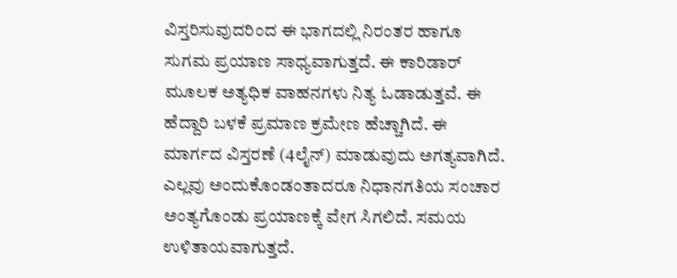ವಿಸ್ತರಿಸುವುದರಿಂದ ಈ ಭಾಗದಲ್ಲಿ ನಿರಂತರ ಹಾಗೂ ಸುಗಮ ಪ್ರಯಾಣ ಸಾಧ್ಯವಾಗುತ್ತದೆ. ಈ ಕಾರಿಡಾರ್ ಮೂಲಕ ಅತ್ಯಧಿಕ ವಾಹನಗಳು ನಿತ್ಯ ಓಡಾಡುತ್ತವೆ. ಈ ಹೆದ್ದಾರಿ ಬಳಕೆ ಪ್ರಮಾಣ ಕ್ರಮೇಣ ಹೆಚ್ಚಾಗಿದೆ. ಈ ಮಾರ್ಗದ ವಿಸ್ತರಣೆ (4ಲೈನ್) ಮಾಡುವುದು ಅಗತ್ಯವಾಗಿದೆ. ಎಲ್ಲವು ಅಂದುಕೊಂಡಂತಾದರೂ ನಿಧಾನಗತಿಯ ಸಂಚಾರ ಅಂತ್ಯಗೊಂಡು ಪ್ರಯಾಣಕ್ಕೆ ವೇಗ ಸಿಗಲಿದೆ. ಸಮಯ ಉಳಿತಾಯವಾಗುತ್ತದೆ.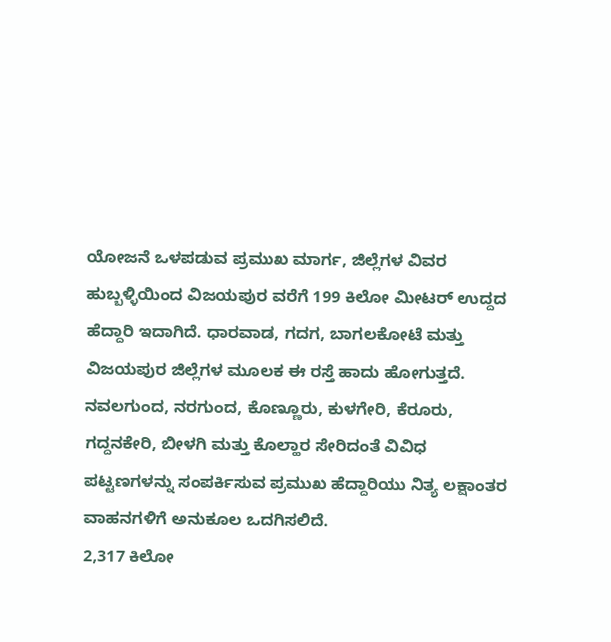ಯೋಜನೆ ಒಳಪಡುವ ಪ್ರಮುಖ ಮಾರ್ಗ, ಜಿಲ್ಲೆಗಳ ವಿವರ
ಹುಬ್ಬಳ್ಳಿಯಿಂದ ವಿಜಯಪುರ ವರೆಗೆ 199 ಕಿಲೋ ಮೀಟರ್ ಉದ್ದದ ಹೆದ್ದಾರಿ ಇದಾಗಿದೆ. ಧಾರವಾಡ, ಗದಗ, ಬಾಗಲಕೋಟೆ ಮತ್ತು ವಿಜಯಪುರ ಜಿಲ್ಲೆಗಳ ಮೂಲಕ ಈ ರಸ್ತೆ ಹಾದು ಹೋಗುತ್ತದೆ. ನವಲಗುಂದ, ನರಗುಂದ, ಕೊಣ್ಣೂರು, ಕುಳಗೇರಿ, ಕೆರೂರು, ಗದ್ದನಕೇರಿ, ಬೀಳಗಿ ಮತ್ತು ಕೊಲ್ಹಾರ ಸೇರಿದಂತೆ ವಿವಿಧ ಪಟ್ಟಣಗಳನ್ನು ಸಂಪರ್ಕಿಸುವ ಪ್ರಮುಖ ಹೆದ್ದಾರಿಯು ನಿತ್ಯ ಲಕ್ಷಾಂತರ ವಾಹನಗಳಿಗೆ ಅನುಕೂಲ ಒದಗಿಸಲಿದೆ.
2,317 ಕಿಲೋ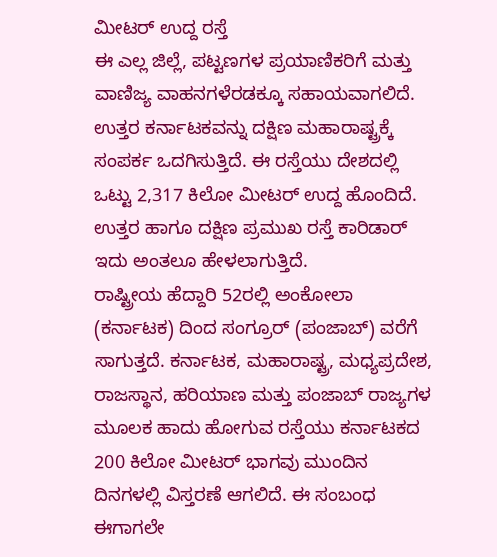ಮೀಟರ್ ಉದ್ದ ರಸ್ತೆ
ಈ ಎಲ್ಲ ಜಿಲ್ಲೆ, ಪಟ್ಟಣಗಳ ಪ್ರಯಾಣಿಕರಿಗೆ ಮತ್ತು ವಾಣಿಜ್ಯ ವಾಹನಗಳೆರಡಕ್ಕೂ ಸಹಾಯವಾಗಲಿದೆ. ಉತ್ತರ ಕರ್ನಾಟಕವನ್ನು ದಕ್ಷಿಣ ಮಹಾರಾಷ್ಟ್ರಕ್ಕೆ ಸಂಪರ್ಕ ಒದಗಿಸುತ್ತಿದೆ. ಈ ರಸ್ತೆಯು ದೇಶದಲ್ಲಿ ಒಟ್ಟು 2,317 ಕಿಲೋ ಮೀಟರ್ ಉದ್ದ ಹೊಂದಿದೆ. ಉತ್ತರ ಹಾಗೂ ದಕ್ಷಿಣ ಪ್ರಮುಖ ರಸ್ತೆ ಕಾರಿಡಾರ್ ಇದು ಅಂತಲೂ ಹೇಳಲಾಗುತ್ತಿದೆ.
ರಾಷ್ಟ್ರೀಯ ಹೆದ್ದಾರಿ 52ರಲ್ಲಿ ಅಂಕೋಲಾ (ಕರ್ನಾಟಕ) ದಿಂದ ಸಂಗ್ರೂರ್ (ಪಂಜಾಬ್) ವರೆಗೆ ಸಾಗುತ್ತದೆ. ಕರ್ನಾಟಕ, ಮಹಾರಾಷ್ಟ್ರ, ಮಧ್ಯಪ್ರದೇಶ, ರಾಜಸ್ಥಾನ, ಹರಿಯಾಣ ಮತ್ತು ಪಂಜಾಬ್ ರಾಜ್ಯಗಳ ಮೂಲಕ ಹಾದು ಹೋಗುವ ರಸ್ತೆಯು ಕರ್ನಾಟಕದ 200 ಕಿಲೋ ಮೀಟರ್ ಭಾಗವು ಮುಂದಿನ ದಿನಗಳಲ್ಲಿ ವಿಸ್ತರಣೆ ಆಗಲಿದೆ. ಈ ಸಂಬಂಧ ಈಗಾಗಲೇ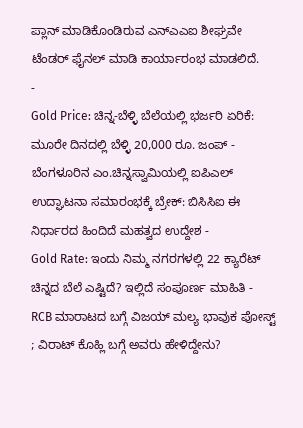ಪ್ಲಾನ್ ಮಾಡಿಕೊಂಡಿರುವ ಎನ್ಎಎಐ ಶೀಘ್ರವೇ ಟೆಂಡರ್ ಫೈನಲ್ ಮಾಡಿ ಕಾರ್ಯಾರಂಭ ಮಾಡಲಿದೆ.
-
Gold Price: ಚಿನ್ನ-ಬೆಳ್ಳಿ ಬೆಲೆಯಲ್ಲಿ ಭರ್ಜರಿ ಏರಿಕೆ: ಮೂರೇ ದಿನದಲ್ಲಿ ಬೆಳ್ಳಿ 20,000 ರೂ. ಜಂಪ್ -
ಬೆಂಗಳೂರಿನ ಎಂ.ಚಿನ್ನಸ್ವಾಮಿಯಲ್ಲಿ ಐಪಿಎಲ್ ಉದ್ಘಾಟನಾ ಸಮಾರಂಭಕ್ಕೆ ಬ್ರೇಕ್: ಬಿಸಿಸಿಐ ಈ ನಿರ್ಧಾರದ ಹಿಂದಿದೆ ಮಹತ್ವದ ಉದ್ದೇಶ -
Gold Rate: ಇಂದು ನಿಮ್ಮ ನಗರಗಳಲ್ಲಿ 22 ಕ್ಯಾರೆಟ್ ಚಿನ್ನದ ಬೆಲೆ ಎಷ್ಟಿದೆ? ಇಲ್ಲಿದೆ ಸಂಪೂರ್ಣ ಮಾಹಿತಿ -
RCB ಮಾರಾಟದ ಬಗ್ಗೆ ವಿಜಯ್ ಮಲ್ಯ ಭಾವುಕ ಪೋಸ್ಟ್ ; ವಿರಾಟ್ ಕೊಹ್ಲಿ ಬಗ್ಗೆ ಅವರು ಹೇಳಿದ್ದೇನು?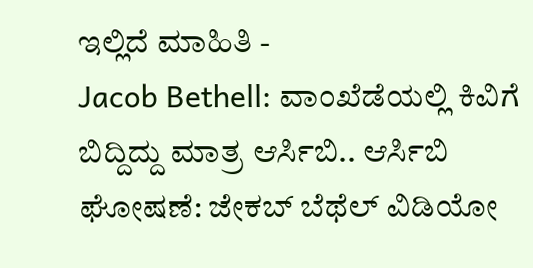ಇಲ್ಲಿದೆ ಮಾಹಿತಿ -
Jacob Bethell: ವಾಂಖೆಡೆಯಲ್ಲಿ ಕಿವಿಗೆ ಬಿದ್ದಿದ್ದು ಮಾತ್ರ ಆರ್ಸಿಬಿ.. ಆರ್ಸಿಬಿ ಘೋಷಣೆ: ಜೇಕಬ್ ಬೆಥೆಲ್ ವಿಡಿಯೋ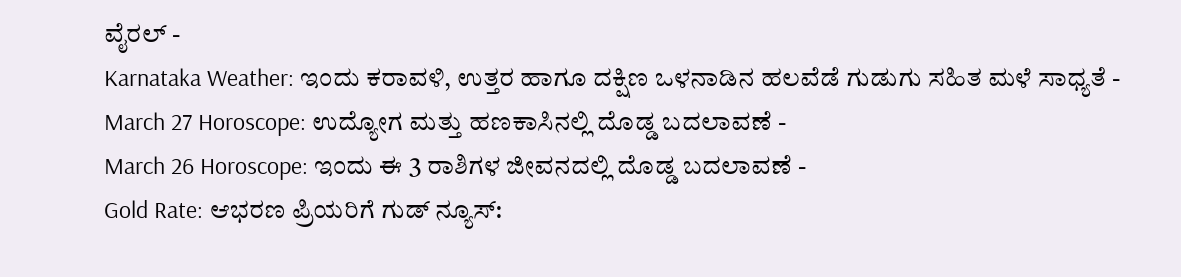ವೈರಲ್ -
Karnataka Weather: ಇಂದು ಕರಾವಳಿ, ಉತ್ತರ ಹಾಗೂ ದಕ್ಷಿಣ ಒಳನಾಡಿನ ಹಲವೆಡೆ ಗುಡುಗು ಸಹಿತ ಮಳೆ ಸಾಧ್ಯತೆ -
March 27 Horoscope: ಉದ್ಯೋಗ ಮತ್ತು ಹಣಕಾಸಿನಲ್ಲಿ ದೊಡ್ಡ ಬದಲಾವಣೆ -
March 26 Horoscope: ಇಂದು ಈ 3 ರಾಶಿಗಳ ಜೀವನದಲ್ಲಿ ದೊಡ್ಡ ಬದಲಾವಣೆ -
Gold Rate: ಆಭರಣ ಪ್ರಿಯರಿಗೆ ಗುಡ್ ನ್ಯೂಸ್: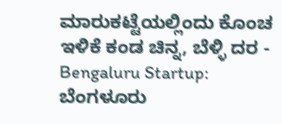ಮಾರುಕಟ್ಟೆಯಲ್ಲಿಂದು ಕೊಂಚ ಇಳಿಕೆ ಕಂಡ ಚಿನ್ನ, ಬೆಳ್ಳಿ ದರ -
Bengaluru Startup: ಬೆಂಗಳೂರು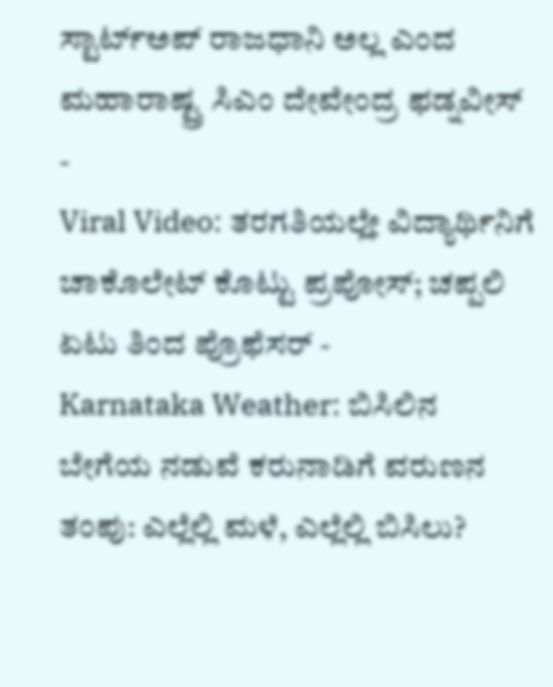ಸ್ಟಾರ್ಟ್ಅಪ್ ರಾಜಧಾನಿ ಅಲ್ಲ ಎಂದ ಮಹಾರಾಷ್ಟ್ರ ಸಿಎಂ ದೇವೇಂದ್ರ ಫಡ್ನವೀಸ್ -
Viral Video: ತರಗತಿಯಲ್ಲೇ ವಿದ್ಯಾರ್ಥಿನಿಗೆ ಚಾಕೊಲೇಟ್ ಕೊಟ್ಟು ಪ್ರಪೋಸ್; ಚಪ್ಪಲಿ ಏಟು ತಿಂದ ಪ್ರೊಫೆಸರ್ -
Karnataka Weather: ಬಿಸಿಲಿನ ಬೇಗೆಯ ನಡುವೆ ಕರುನಾಡಿಗೆ ವರುಣನ ತಂಪು: ಎಲ್ಲೆಲ್ಲಿ ಮಳೆ, ಎಲ್ಲೆಲ್ಲಿ ಬಿಸಿಲು?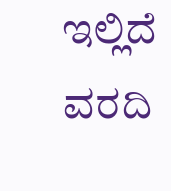ಇಲ್ಲಿದೆ ವರದಿ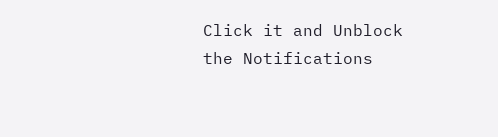Click it and Unblock the Notifications